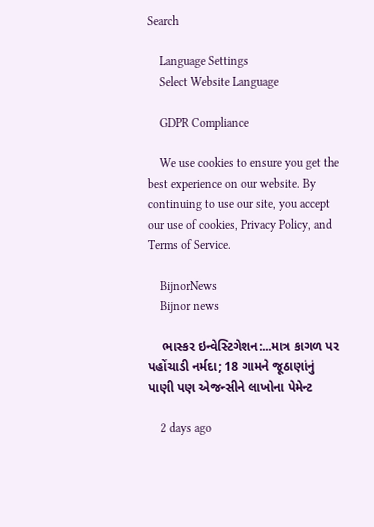Search

    Language Settings
    Select Website Language

    GDPR Compliance

    We use cookies to ensure you get the best experience on our website. By continuing to use our site, you accept our use of cookies, Privacy Policy, and Terms of Service.

    BijnorNews
    Bijnor news

    ભાસ્કર ઇન્વેસ્ટિગેશન:...માત્ર કાગળ પર પહોંચાડી નર્મદા; 18 ગામને જૂઠાણાંનું પાણી પણ એજન્સીને લાખોના પેમેન્ટ

    2 days ago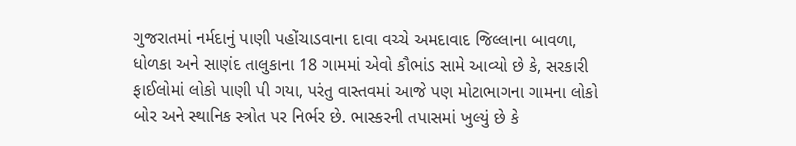ગુજરાતમાં નર્મદાનું પાણી પહોંચાડવાના દાવા વચ્ચે અમદાવાદ જિલ્લાના બાવળા, ધોળકા અને સાણંદ તાલુકાના 18 ગામમાં એવો કૌભાંડ સામે આવ્યો છે કે, સરકારી ફાઈલોમાં લોકો પાણી પી ગયા, પરંતુ વાસ્તવમાં આજે પણ મોટાભાગના ગામના લોકો બોર અને સ્થાનિક સ્ત્રોત પર નિર્ભર છે. ભાસ્કરની તપાસમાં ખુલ્યું છે કે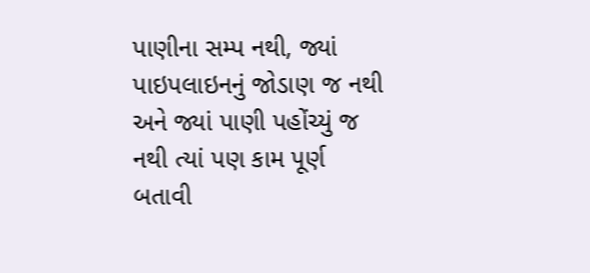પાણીના સમ્પ નથી, જ્યાં પાઇપલાઇનનું જોડાણ જ નથી અને જ્યાં પાણી પહોંચ્યું જ નથી ત્યાં પણ કામ પૂર્ણ બતાવી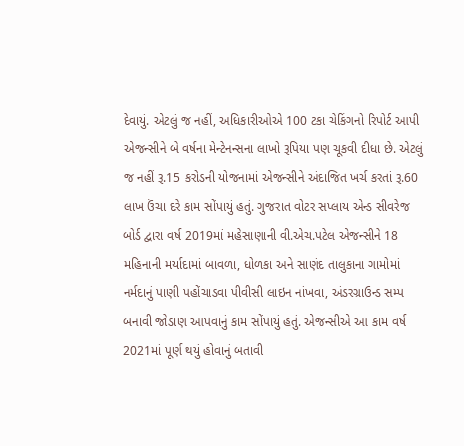દેવાયું. એટલું જ નહીં, અધિકારીઓએ 100 ટકા ચેકિંગનો રિપોર્ટ આપી એજન્સીને બે વર્ષના મેન્ટેનન્સના લાખો રૂપિયા પણ ચૂકવી દીધા છે. એટલું જ નહીં રૂ.15 કરોડની યોજનામાં એજન્સીને અંદાજિત ખર્ચ કરતાં રૂ.60 લાખ ઉંચા દરે કામ સોંપાયું હતું. ગુજરાત વોટર સપ્લાય એન્ડ સીવરેજ બોર્ડ દ્વારા વર્ષ 2019માં મહેસાણાની વી.એચ.પટેલ એજન્સીને 18 મહિનાની મર્યાદામાં બાવળા, ધોળકા અને સાણંદ તાલુકાના ગામોમાં નર્મદાનું પાણી પહોંચાડવા પીવીસી લાઇન નાંખવા, અંડરગ્રાઉન્ડ સમ્પ બનાવી જોડાણ આપવાનું કામ સોંપાયું હતું. એજન્સીએ આ કામ વર્ષ 2021માં પૂર્ણ થયું હોવાનું બતાવી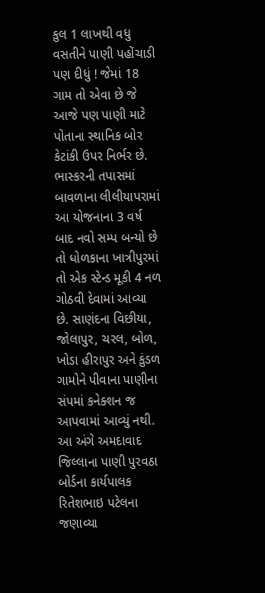કુલ 1 લાખથી વધુ વસતીને પાણી પહોંચાડી પણ દીધું ! જેમાં 18 ગામ તો એવા છે જે આજે પણ પાણી માટે પોતાના સ્થાનિક બોર કેટાંકી ઉપર નિર્ભર છે. ભાસ્કરની તપાસમાં બાવળાના લીલીયાપરામાં આ યોજનાના 3 વર્ષ બાદ નવો સમ્પ બન્યો છે તો ધોળકાના ખાત્રીપુરમાં તો એક સ્ટેન્ડ મૂકી 4 નળ ગોઠવી દેવામાં આવ્યા છે. સાણંદના વિછીયા, જોલાપુર, ચરલ, બોળ, ખોડા હીરાપુર અને કુંડળ ગામોને પીવાના પાણીના સંપમાં કનેક્શન જ આપવામાં આવ્યું નથી. આ અંગે અમદાવાદ જિલ્લાના પાણી પુરવઠા બોર્ડના કાર્યપાલક રિતેશભાઇ પટેલના જણાવ્યા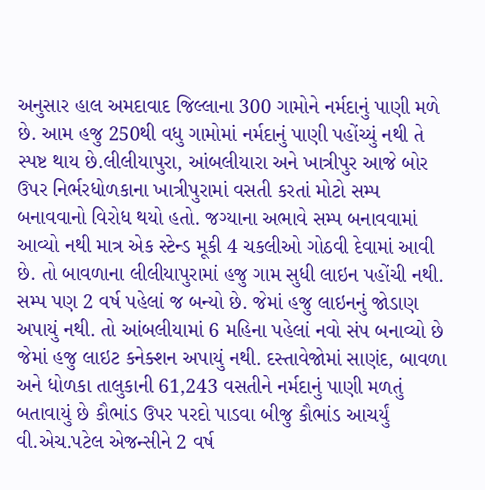અનુસાર હાલ અમદાવાદ જિલ્લાના 300 ગામોને નર્મદાનું પાણી મળે છે. આમ હજુ 250થી વધુ ગામોમાં નર્મદાનું પાણી પહોંચ્યું નથી તે સ્પષ્ટ થાય છે.લીલીયાપુરા, આંબલીયારા અને ખાત્રીપુર આજે બોર ઉપર નિર્ભરધોળકાના ખાત્રીપુરામાં વસતી કરતાં મોટો સમ્પ બનાવવાનો વિરોધ થયો હતો. જગ્યાના અભાવે સમ્પ બનાવવામાં આવ્યો નથી માત્ર એક સ્ટેન્ડ મૂકી 4 ચકલીઓ ગોઠવી દેવામાં આવી છે. તો બાવળાના લીલીયાપુરામાં હજુ ગામ સુધી લાઇન પહોંચી નથી. સમ્પ પણ 2 વર્ષ પહેલાં જ બન્યો છે. જેમાં હજુ લાઇનનું જોડાણ અપાયું નથી. તો આંબલીયામાં 6 મહિના પહેલાં નવો સંપ બનાવ્યો છે જેમાં હજુ લાઇટ કનેક્શન અપાયું નથી. દસ્તાવેજોમાં સાણંદ, બાવળા અને ધોળકા તાલુકાની 61,243 વસતીને નર્મદાનું પાણી મળતું બતાવાયું છે કૌભાંડ ઉપર પરદો પાડવા બીજુ કૌભાંડ આચર્યું વી.એચ.પટેલ એજન્સીને 2 વર્ષ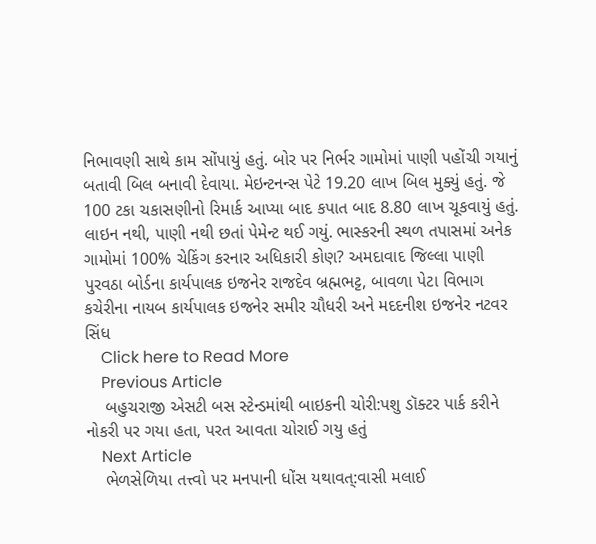નિભાવણી સાથે કામ સોંપાયું હતું. બોર પર નિર્ભર ગામોમાં પાણી પહોંચી ગયાનું બતાવી બિલ બનાવી દેવાયા. મેઇન્ટનન્સ પેટે 19.20 લાખ બિલ મુક્યું હતું. જે 100 ટકા ચકાસણીનો રિમાર્ક આપ્યા બાદ કપાત બાદ 8.80 લાખ ચૂકવાયું હતું. લાઇન નથી, પાણી નથી છતાં પેમેન્ટ થઈ ગયું. ભાસ્કરની સ્થળ તપાસમાં અનેક ગામોમાં 100% ચેકિંગ કરનાર અધિકારી કોણ? અમદાવાદ જિલ્લા પાણી પુરવઠા બોર્ડના કાર્યપાલક ઇજનેર રાજદેવ બ્રહ્મભટ્ટ, બાવળા પેટા વિભાગ કચેરીના નાયબ કાર્યપાલક ઇજનેર સમીર ચૌધરી અને મદદનીશ ઇજનેર નટવર સિંધ
    Click here to Read More
    Previous Article
    બહુચરાજી એસટી બસ સ્ટેન્ડમાંથી બાઇકની ચોરી:પશુ ડૉક્ટર પાર્ક કરીને નોકરી પર ગયા હતા, પરત આવતા ચોરાઈ ગયુ હતું
    Next Article
    ભેળસેળિયા તત્ત્વો પર મનપાની ધોંસ યથાવત્:વાસી મલાઈ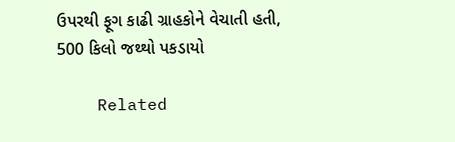ઉપરથી ફૂગ કાઢી ગ્રાહકોને વેચાતી હતી, 500 કિલો જથ્થો પકડાયો

    Related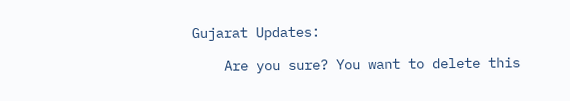Gujarat Updates:

    Are you sure? You want to delete this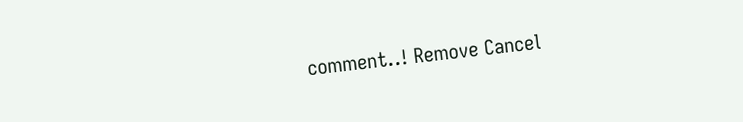comment..! Remove Cancel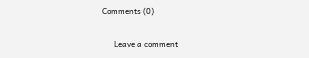Comments (0)

      Leave a comment